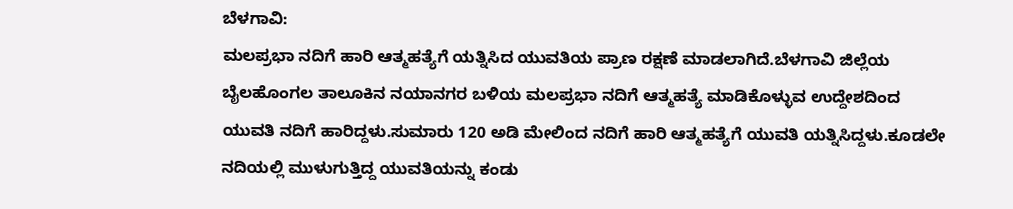ಬೆಳಗಾವಿ:
ಮಲಪ್ರಭಾ ನದಿಗೆ ಹಾರಿ ಆತ್ಮಹತ್ಯೆಗೆ ಯತ್ನಿಸಿದ ಯುವತಿಯ ಪ್ರಾಣ ರಕ್ಷಣೆ ಮಾಡಲಾಗಿದೆ.ಬೆಳಗಾವಿ ಜಿಲ್ಲೆಯ ಬೈಲಹೊಂಗಲ ತಾಲೂಕಿನ ನಯಾನಗರ ಬಳಿಯ ಮಲಪ್ರಭಾ ನದಿಗೆ ಆತ್ಮಹತ್ಯೆ ಮಾಡಿಕೊಳ್ಳುವ ಉದ್ದೇಶದಿಂದ ಯುವತಿ ನದಿಗೆ ಹಾರಿದ್ದಳು.ಸುಮಾರು 120 ಅಡಿ ಮೇಲಿಂದ ನದಿಗೆ ಹಾರಿ ಆತ್ಮಹತ್ಯೆಗೆ ಯುವತಿ ಯತ್ನಿಸಿದ್ದಳು.ಕೂಡಲೇ ನದಿಯಲ್ಲಿ ಮುಳುಗುತ್ತಿದ್ದ ಯುವತಿಯನ್ನು ಕಂಡು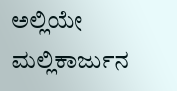ಅಲ್ಲಿಯೇ ಮಲ್ಲಿಕಾರ್ಜುನ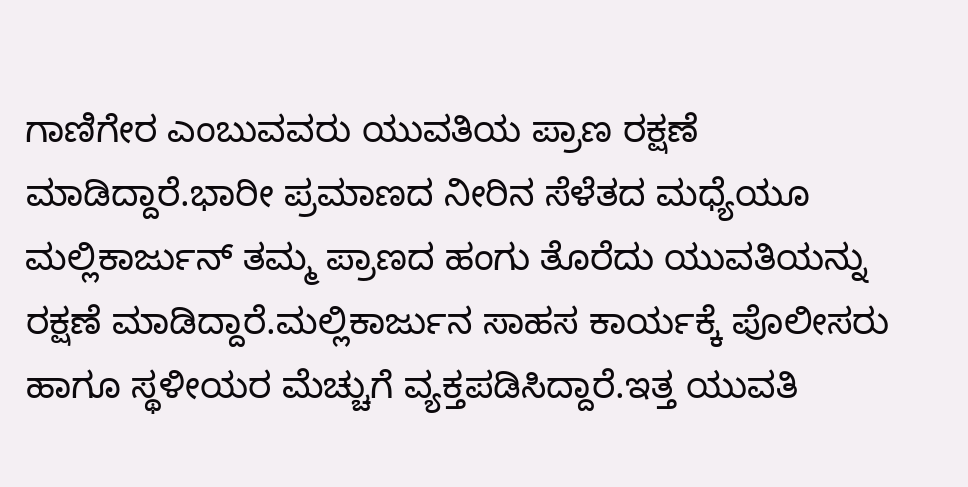ಗಾಣಿಗೇರ ಎಂಬುವವರು ಯುವತಿಯ ಪ್ರಾಣ ರಕ್ಷಣೆ ಮಾಡಿದ್ದಾರೆ.ಭಾರೀ ಪ್ರಮಾಣದ ನೀರಿನ ಸೆಳೆತದ ಮಧ್ಯೆಯೂ ಮಲ್ಲಿಕಾರ್ಜುನ್ ತಮ್ಮ ಪ್ರಾಣದ ಹಂಗು ತೊರೆದು ಯುವತಿಯನ್ನು ರಕ್ಷಣೆ ಮಾಡಿದ್ದಾರೆ.ಮಲ್ಲಿಕಾರ್ಜುನ ಸಾಹಸ ಕಾರ್ಯಕ್ಕೆ ಪೊಲೀಸರು ಹಾಗೂ ಸ್ಥಳೀಯರ ಮೆಚ್ಚುಗೆ ವ್ಯಕ್ತಪಡಿಸಿದ್ದಾರೆ.ಇತ್ತ ಯುವತಿ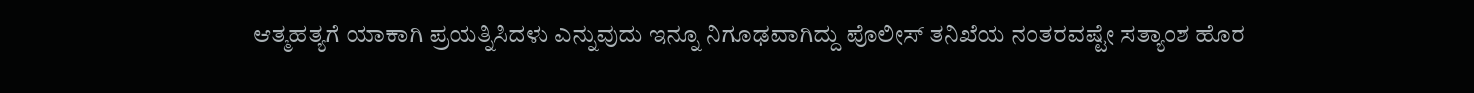ಆತ್ಮಹತ್ಯಗೆ ಯಾಕಾಗಿ ಪ್ರಯತ್ನಿಸಿದಳು ಎನ್ನುವುದು ಇನ್ನೂ ನಿಗೂಢವಾಗಿದ್ದು ಪೊಲೀಸ್ ತನಿಖೆಯ ನಂತರವಷ್ಟೇ ಸತ್ಯಾಂಶ ಹೊರ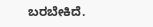ಬರಬೇಕಿದೆ.